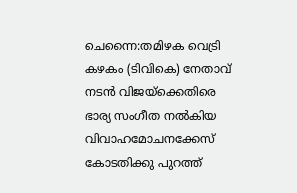ചെന്നൈ:തമിഴക വെട്രി കഴകം (ടിവികെ) നേതാവ് നടൻ വിജയ്ക്കെതിരെ ഭാര്യ സംഗീത നൽകിയ വിവാഹമോചനക്കേസ് കോടതിക്കു പുറത്ത്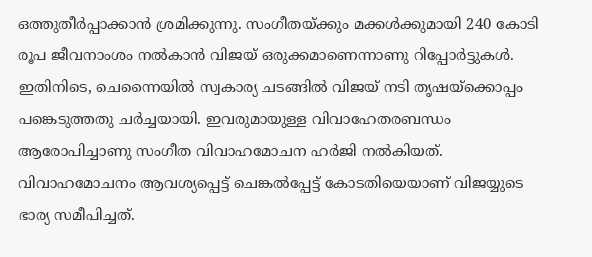ഒത്തുതീർപ്പാക്കാൻ ശ്രമിക്കുന്നു. സംഗീതയ്ക്കും മക്കൾക്കുമായി 240 കോടി രൂപ ജീവനാംശം നൽകാൻ വിജയ് ഒരുക്കമാണെന്നാണു റിപ്പോർട്ടുകൾ.
ഇതിനിടെ, ചെന്നൈയിൽ സ്വകാര്യ ചടങ്ങിൽ വിജയ് നടി തൃഷയ്ക്കൊപ്പം പങ്കെടുത്തതു ചർച്ചയായി. ഇവരുമായുള്ള വിവാഹേതരബന്ധം ആരോപിച്ചാണു സംഗീത വിവാഹമോചന ഹർജി നൽകിയത്.
വിവാഹമോചനം ആവശ്യപ്പെട്ട് ചെങ്കൽപ്പേട്ട് കോടതിയെയാണ് വിജയ്യുടെ ഭാര്യ സമീപിച്ചത്.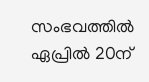സംഭവത്തിൽ ഏപ്രിൽ 20ന്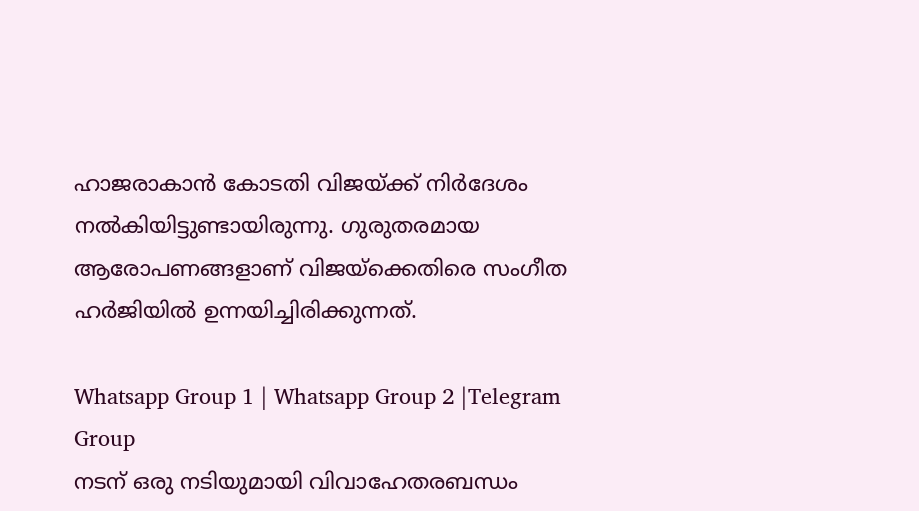ഹാജരാകാൻ കോടതി വിജയ്ക്ക് നിർദേശം നൽകിയിട്ടുണ്ടായിരുന്നു. ഗുരുതരമായ ആരോപണങ്ങളാണ് വിജയ്ക്കെതിരെ സംഗീത ഹർജിയിൽ ഉന്നയിച്ചിരിക്കുന്നത്.

Whatsapp Group 1 | Whatsapp Group 2 |Telegram Group
നടന് ഒരു നടിയുമായി വിവാഹേതരബന്ധം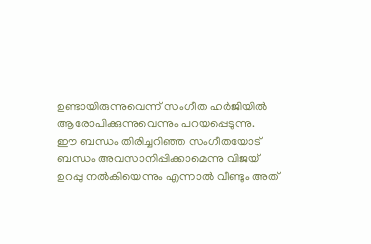ഉണ്ടായിരുന്നുവെന്ന് സംഗീത ഹർജിയിൽ ആരോപിക്കുന്നുവെന്നും പറയപ്പെടുന്നു.
ഈ ബന്ധം തിരിച്ചറിഞ്ഞ സംഗീതയോട് ബന്ധം അവസാനിപ്പിക്കാമെന്നു വിജയ് ഉറപ്പു നൽകിയെന്നും എന്നാൽ വീണ്ടും അത്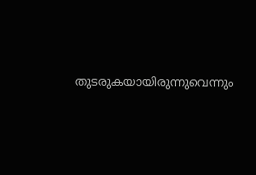തുടരുകയായിരുന്നുവെന്നും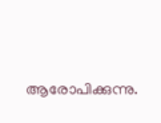ആരോപിക്കുന്നു.